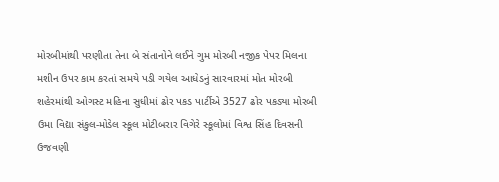મોરબીમાંથી પરણીતા તેના બે સંતાનોને લઈને ગુમ મોરબી નજીક પેપર મિલના મશીન ઉપર કામ કરતાં સમયે પડી ગયેલ આધેડનું સારવારમાં મોત મોરબી શહેરમાંથી ઓગસ્ટ મહિના સુધીમાં ઢોર પકડ પાર્ટીએ 3527 ઢોર પકડ્યા મોરબી ઉમા વિદ્યા સંકુલ-મોડેલ સ્કૂલ મોટીબરાર વિગેરે સ્કૂલોમાં વિશ્વ સિંહ દિવસની ઉજવણી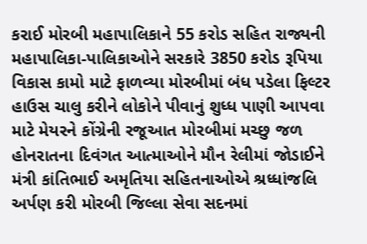કરાઈ મોરબી મહાપાલિકાને 55 કરોડ સહિત રાજ્યની મહાપાલિકા-પાલિકાઓને સરકારે 3850 કરોડ રૂપિયા વિકાસ કામો માટે ફાળવ્યા મોરબીમાં બંધ પડેલા ફિલ્ટર હાઉસ ચાલુ કરીને લોકોને પીવાનું શુધ્ધ પાણી આપવા માટે મેયરને કોંગ્રેની રજૂઆત મોરબીમાં મચ્છુ જળ હોનરાતના દિવંગત આત્માઓને મૌન રેલીમાં જોડાઈને મંત્રી કાંતિભાઈ અમૃતિયા સહિતનાઓએ શ્રધ્ધાંજલિ અર્પણ કરી મોરબી જિલ્લા સેવા સદનમાં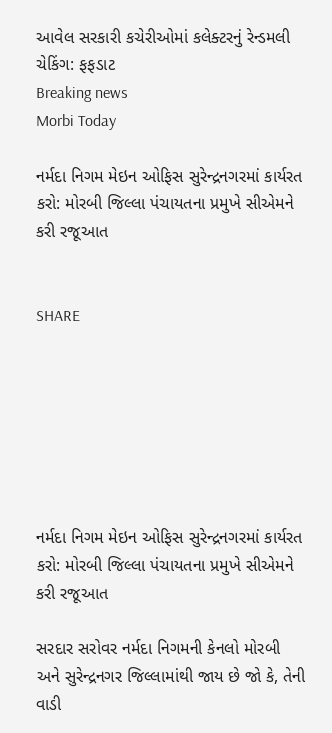આવેલ સરકારી કચેરીઓમાં કલેક્ટરનું રેન્ડમલી ચેકિંગ: ફફડાટ
Breaking news
Morbi Today

નર્મદા નિગમ મેઇન ઓફિસ સુરેન્દ્રનગરમાં કાર્યરત કરો: મોરબી જિલ્લા પંચાયતના પ્રમુખે સીએમને કરી રજૂઆત


SHARE







નર્મદા નિગમ મેઇન ઓફિસ સુરેન્દ્રનગરમાં કાર્યરત કરો: મોરબી જિલ્લા પંચાયતના પ્રમુખે સીએમને કરી રજૂઆત

સરદાર સરોવર નર્મદા નિગમની કેનલો મોરબી અને સુરેન્દ્રનગર જિલ્લામાંથી જાય છે જો કે, તેની વાડી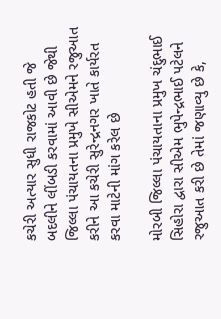કચેરી અત્યાર સુધી રાજકોટ હતી જે બદલીને લીંબડી કરવામાં આવી છે જેથી જિલ્લા પંચાયતના પ્રમુખે સીએમને રજુઆત કરીને આ કચેરી સુરેન્દ્રનગર ખાતે કાર્યરત કરવા માટેની માંગ કરેલ છે

મોરબી જિલ્લા પંચાયતાના પ્રમુખ ચંદુભાઈ સિહોરા દ્વારા સીએમ ભુપેન્દ્રભાઈ પટેલને રજુઆત કરી છે તેમાં જણાવ્યુ છે કે,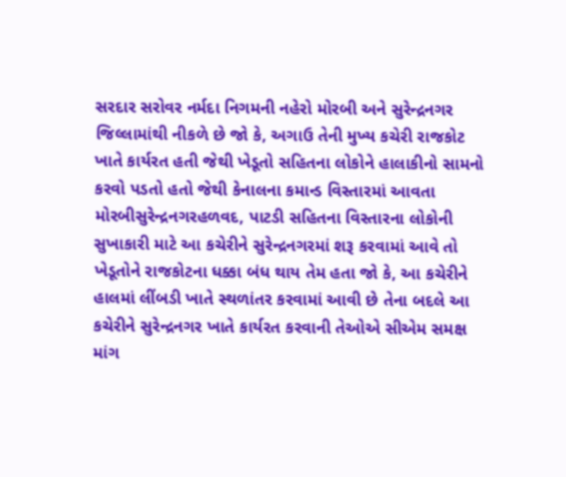સરદાર સરોવર નર્મદા નિગમની નહેરો મોરબી અને સુરેન્દ્રનગર જિલ્લામાંથી નીકળે છે જો કે, અગાઉ તેની મુખ્ય કચેરી રાજકોટ ખાતે કાર્યરત હતી જેથી ખેડૂતો સહિતના લોકોને હાલાકીનો સામનો કરવો પડતો હતો જેથી કેનાલના કમાન્ડ વિસ્તારમાં આવતા મોરબીસુરેન્દ્રનગરહળવદ, પાટડી સહિતના વિસ્તારના લોકોની સુખાકારી માટે આ કચેરીને સુરેન્દ્રનગરમાં શરૂ કરવામાં આવે તો ખેડૂતોને રાજકોટના ધક્કા બંધ થાય તેમ હતા જો કે, આ કચેરીને હાલમાં લીંબડી ખાતે સ્થળાંતર કરવામાં આવી છે તેના બદલે આ કચેરીને સુરેન્દ્રનગર ખાતે કાર્યરત કરવાની તેઓએ સીએમ સમક્ષ માંગ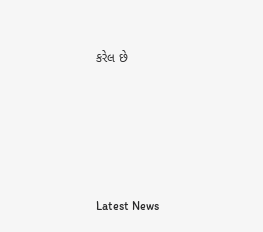કરેલ છે






Latest News